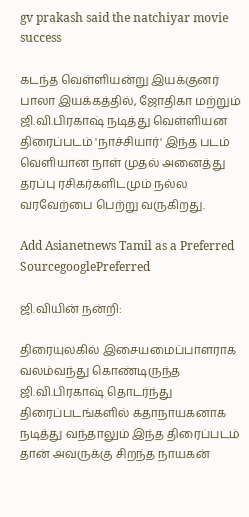gv prakash said the natchiyar movie success

கடந்த வெள்ளியன்று இயக்குனர் பாலா இயக்கத்தில், ஜோதிகா மற்றும் ஜி.வி.பிரகாஷ் நடித்து வெள்ளியன திரைப்படம் 'நாச்சியார்' இந்த படம் வெளியான நாள் முதல் அனைத்து தரப்பு ரசிகர்களிடமும் நல்ல வரவேற்பை பெற்று வருகிறது.

Add Asianetnews Tamil as a Preferred SourcegooglePreferred

ஜி.வியின் நன்றி:

திரையுலகில் இசையமைப்பாளராக வலம்வந்து கொண்டிருந்த ஜி.வி.பிரகாஷ் தொடர்ந்து திரைப்படங்களில் கதாநாயகனாக நடித்து வந்தாலும் இந்த திரைப்படம் தான் அவருக்கு சிறந்த நாயகன்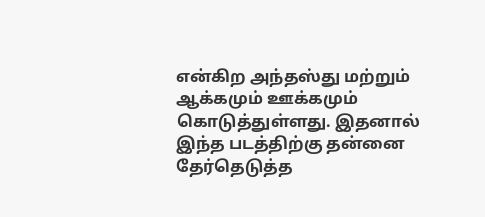என்கிற அந்தஸ்து மற்றும் ஆக்கமும் ஊக்கமும் கொடுத்துள்ளது. இதனால் இந்த படத்திற்கு தன்னை தேர்தெடுத்த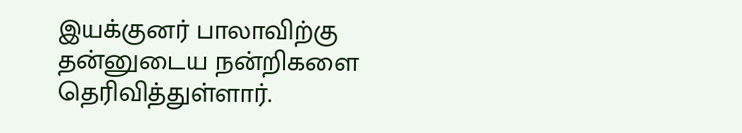இயக்குனர் பாலாவிற்கு தன்னுடைய நன்றிகளை தெரிவித்துள்ளார்.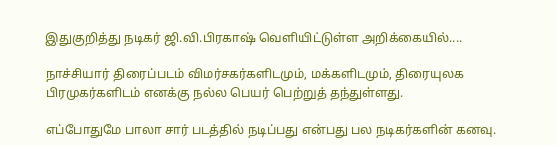இதுகுறித்து நடிகர் ஜி.வி.பிரகாஷ் வெளியிட்டுள்ள அறிக்கையில்....

நாச்சியார் திரைப்படம் விமர்சகர்களிடமும், மக்களிடமும், திரையுலக பிரமுகர்களிடம் எனக்கு நல்ல பெயர் பெற்றுத் தந்துள்ளது.

எப்போதுமே பாலா சார் படத்தில் நடிப்பது என்பது பல நடிகர்களின் கனவு.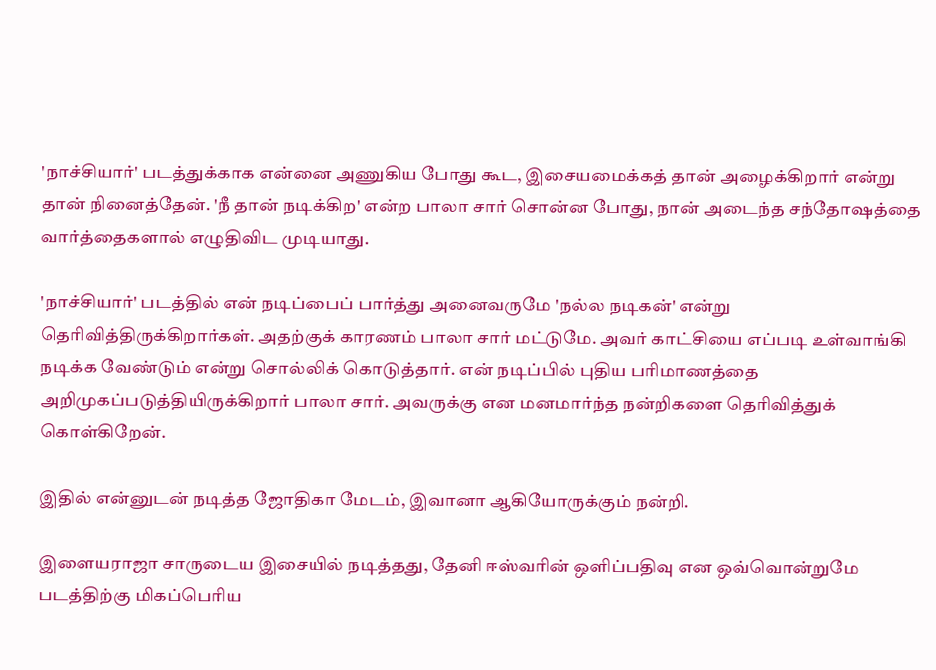'நாச்சியார்' படத்துக்காக என்னை அணுகிய போது கூட, இசையமைக்கத் தான் அழைக்கிறார் என்று தான் நினைத்தேன். 'நீ தான் நடிக்கிற' என்ற பாலா சார் சொன்ன போது, நான் அடைந்த சந்தோஷத்தை வார்த்தைகளால் எழுதிவிட முடியாது.

'நாச்சியார்' படத்தில் என் நடிப்பைப் பார்த்து அனைவருமே 'நல்ல நடிகன்' என்று தெரிவித்திருக்கிறார்கள். அதற்குக் காரணம் பாலா சார் மட்டுமே. அவர் காட்சியை எப்படி உள்வாங்கி நடிக்க வேண்டும் என்று சொல்லிக் கொடுத்தார். என் நடிப்பில் புதிய பரிமாணத்தை அறிமுகப்படுத்தியிருக்கிறார் பாலா சார். அவருக்கு என மனமார்ந்த நன்றிகளை தெரிவித்துக் கொள்கிறேன்.

இதில் என்னுடன் நடித்த ஜோதிகா மேடம், இவானா ஆகியோருக்கும் நன்றி.

இளையராஜா சாருடைய இசையில் நடித்தது, தேனி ஈஸ்வரின் ஒளிப்பதிவு என ஒவ்வொன்றுமே படத்திற்கு மிகப்பெரிய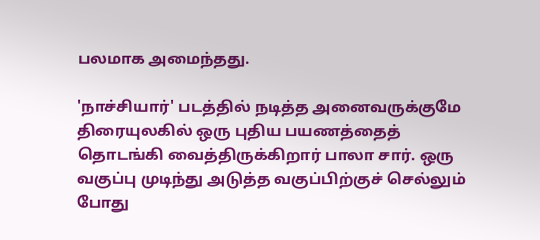பலமாக அமைந்தது.

'நாச்சியார்' படத்தில் நடித்த அனைவருக்குமே திரையுலகில் ஒரு புதிய பயணத்தைத் தொடங்கி வைத்திருக்கிறார் பாலா சார். ஒரு வகுப்பு முடிந்து அடுத்த வகுப்பிற்குச் செல்லும் போது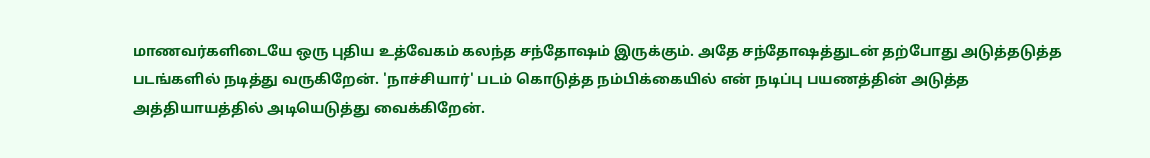மாணவர்களிடையே ஒரு புதிய உத்வேகம் கலந்த சந்தோஷம் இருக்கும். அதே சந்தோஷத்துடன் தற்போது அடுத்தடுத்த படங்களில் நடித்து வருகிறேன். 'நாச்சியார்' படம் கொடுத்த நம்பிக்கையில் என் நடிப்பு பயணத்தின் அடுத்த அத்தியாயத்தில் அடியெடுத்து வைக்கிறேன்.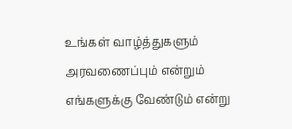உங்கள் வாழ்த்துகளும் அரவணைப்பும் என்றும் எங்களுக்கு வேண்டும் என்று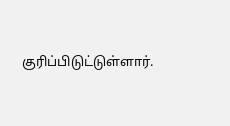குரிப்பிடுட்டுள்ளார்.